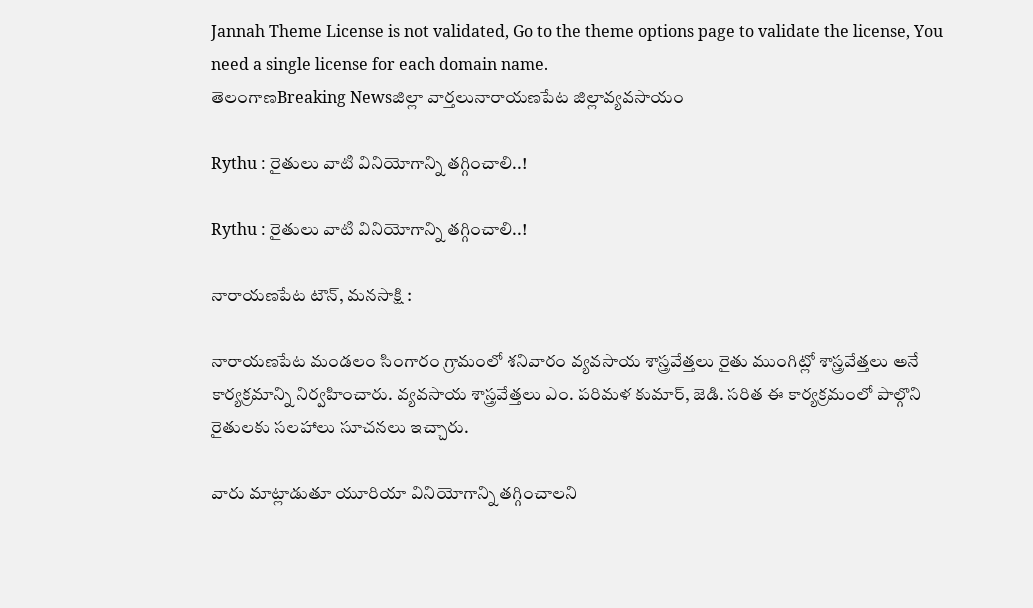Jannah Theme License is not validated, Go to the theme options page to validate the license, You need a single license for each domain name.
తెలంగాణBreaking Newsజిల్లా వార్తలునారాయణపేట జిల్లావ్యవసాయం

Rythu : రైతులు వాటి వినియోగాన్ని తగ్గించాలి..!

Rythu : రైతులు వాటి వినియోగాన్ని తగ్గించాలి..!

నారాయణపేట టౌన్, మనసాక్షి :

నారాయణపేట మండలం సింగారం గ్రామంలో శనివారం వ్యవసాయ శాస్త్రవేత్తలు రైతు ముంగిట్లో శాస్త్రవేత్తలు అనే కార్యక్రమాన్ని నిర్వహించారు. వ్యవసాయ శాస్త్రవేత్తలు ఎం. పరిమళ కుమార్, జెడి. సరిత ఈ కార్యక్రమంలో పాల్గొని రైతులకు సలహాలు సూచనలు ఇచ్చారు.

వారు మాట్లాడుతూ యూరియా వినియోగాన్ని తగ్గించాలని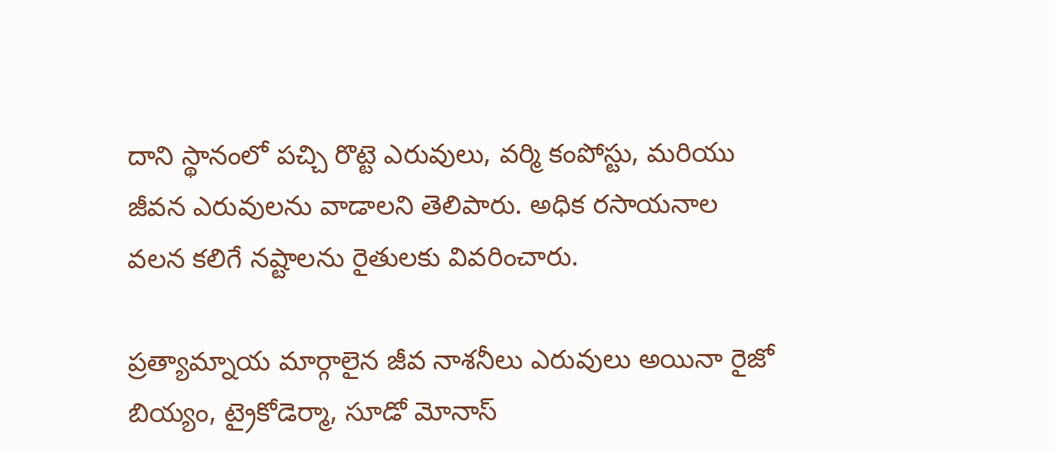దాని స్థానంలో పచ్చి రొట్టె ఎరువులు, వర్మి కంపోస్టు, మరియు జీవన ఎరువులను వాడాలని తెలిపారు. అధిక రసాయనాల వలన కలిగే నష్టాలను రైతులకు వివరించారు.

ప్రత్యామ్నాయ మార్గాలైన జీవ నాశనీలు ఎరువులు అయినా రైజో బియ్యం, ట్రైకోడెర్మా, సూడో మోనాస్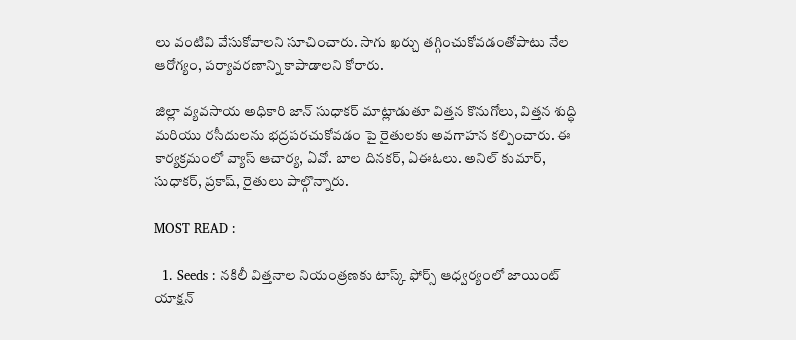లు వంటివి వేసుకోవాలని సూచించారు. సాగు ఖర్చు తగ్గించుకోవడంతోపాటు నేల ఆరోగ్యం, పర్యావరణాన్ని కాపాడాలని కోరారు.

జిల్లా వ్యవసాయ అధికారి జాన్ సుధాకర్ మాట్లాడుతూ విత్తన కొనుగోలు, విత్తన శుద్ధి మరియు రసీదులను భద్రపరచుకోవడం పై రైతులకు అవగాహన కల్పించారు. ఈ కార్యక్రమంలో వ్యాస్ ఆచార్య, ఏవో. బాల దినకర్, ఏఈఓలు. అనిల్ కుమార్, సుధాకర్, ప్రకాష్, రైతులు పాల్గొన్నారు.

MOST READ :

  1. Seeds : నకిలీ విత్తనాల నియంత్రణకు టాస్క్ ఫోర్స్ ఆధ్వర్యంలో జాయింట్ యాక్షన్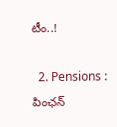టీం..!

  2. Pensions : పింఛన్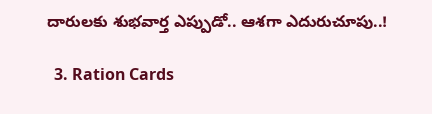దారులకు శుభవార్త ఎప్పుడో.. ఆశగా ఎదురుచూపు..!

  3. Ration Cards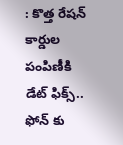: కొత్త రేషన్ కార్డుల పంపిణీకి డేట్ ఫిక్స్.. ఫోన్ కు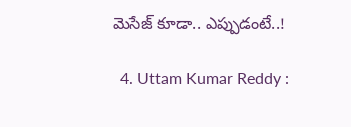మెసేజ్ కూడా.. ఎప్పుడంటే..!

  4. Uttam Kumar Reddy :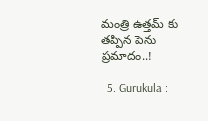మంత్రి ఉత్తమ్ కు తప్పిన పెను ప్రమాదం..!

  5. Gurukula :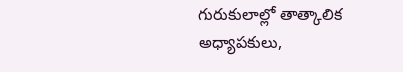గురుకులాల్లో తాత్కాలిక అధ్యాపకులు,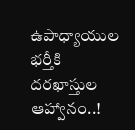ఉపాధ్యాయుల భర్తీకి దరఖాస్తుల ఆహ్వానం..!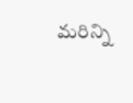మరిన్ని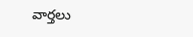వార్తలు